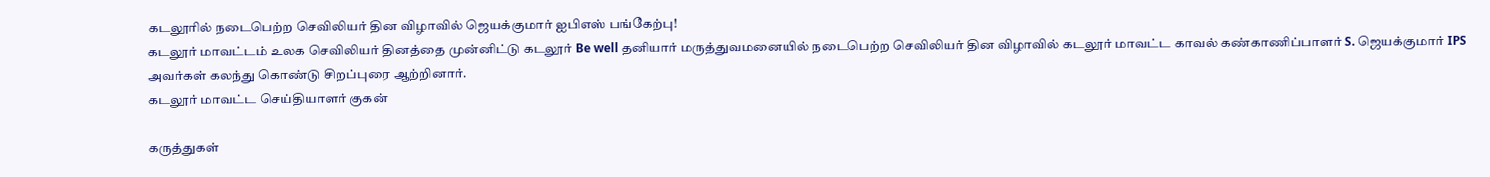கடலூரில் நடைபெற்ற செவிலியர் தின விழாவில் ஜெயக்குமார் ஐபிஎஸ் பங்கேற்பு!
கடலூர் மாவட்டம் உலக செவிலியர் தினத்தை முன்னிட்டு கடலூர் Be well தனியார் மருத்துவமனையில் நடைபெற்ற செவிலியர் தின விழாவில் கடலூர் மாவட்ட காவல் கண்காணிப்பாளர் S. ஜெயக்குமார் IPS அவர்கள் கலந்து கொண்டு சிறப்புரை ஆற்றினார்.
கடலூர் மாவட்ட செய்தியாளர் குகன்

கருத்துகள்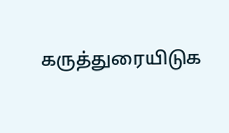கருத்துரையிடுக